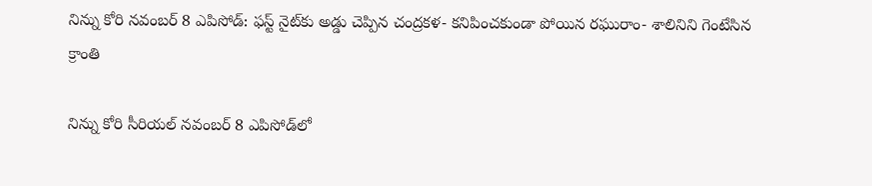నిన్ను కోరి నవంబర్ 8 ఎపిసోడ్: ఫస్ట్ నైట్‌కు అడ్డు చెప్పిన చంద్రకళ- కనిపించకుండా పోయిన రఘురాం- శాలినిని గెంటేసిన క్రాంతి

నిన్ను కోరి సీరియల్ నవంబర్ 8 ఎపిసోడ్‌లో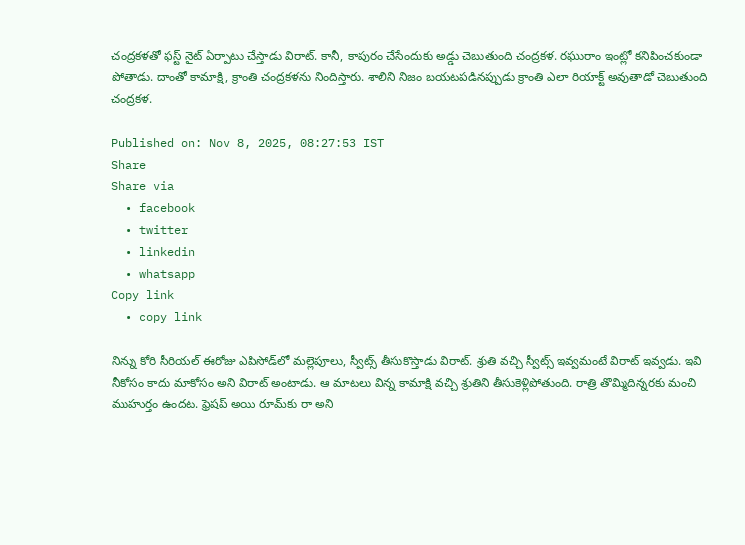చంద్రకళతో ఫస్ట్ నైట్ ఏర్పాటు చేస్తాడు విరాట్. కానీ, కాపురం చేసేందుకు అడ్డు చెబుతుంది చంద్రకళ. రఘురాం ఇంట్లో కనిపించకుండా పోతాడు. దాంతో కామాక్షి, క్రాంతి చంద్రకళను నిందిస్తారు. శాలిని నిజం బయటపడినప్పుడు క్రాంతి ఎలా రియాక్ట్ అవుతాడో చెబుతుంది చంద్రకళ.

Published on: Nov 8, 2025, 08:27:53 IST
Share
Share via
  • facebook
  • twitter
  • linkedin
  • whatsapp
Copy link
  • copy link

నిన్ను కోరి సీరియల్ ఈరోజు ఎపిసోడ్‌లో మల్లెపూలు, స్వీట్స్ తీసుకొస్తాడు విరాట్. శ్రుతి వచ్చి స్వీట్స్ ఇవ్వమంటే విరాట్ ఇవ్వడు. ఇవి నీకోసం కాదు మాకోసం అని విరాట్ అంటాడు. ఆ మాటలు విన్న కామాక్షి వచ్చి శ్రుతిని తీసుకెళ్లిపోతుంది. రాత్రి తొమ్మిదిన్నరకు మంచి ముహుర్తం ఉందట. ఫ్రెషప్ అయి రూమ్‌కు రా అని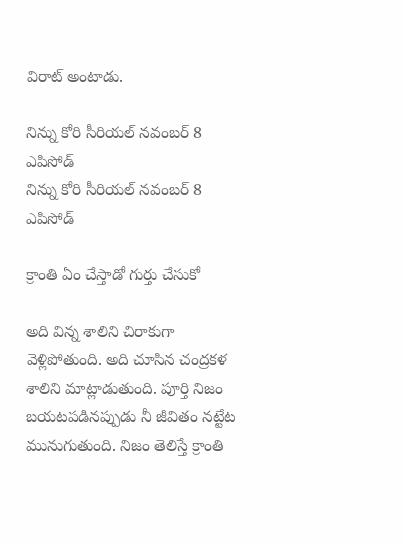విరాట్ అంటాడు.

నిన్ను కోరి సీరియల్ నవంబర్ 8 ఎపిసోడ్‌
నిన్ను కోరి సీరియల్ నవంబర్ 8 ఎపిసోడ్‌

క్రాంతి ఏం చేస్తాడో గుర్తు చేసుకో

అది విన్న శాలిని చిరాకుగా వెళ్లిపోతుంది. అది చూసిన చంద్రకళ శాలిని మాట్లాడుతుంది. పూర్తి నిజం బయటపడినప్పుడు నీ జీవితం నట్టేట మునుగుతుంది. నిజం తెలిస్తే క్రాంతి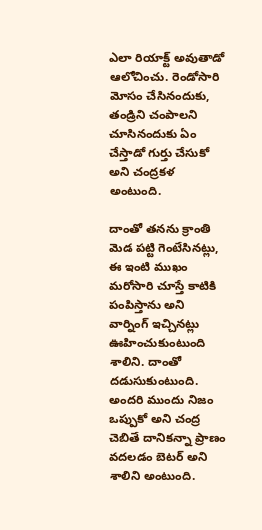ఎలా రియాక్ట్ అవుతాడో ఆలోచించు. రెండోసారి మోసం చేసినందుకు, తండ్రిని చంపాలని చూసినందుకు ఏం చేస్తాడో గుర్తు చేసుకో అని చంద్రకళ అంటుంది.

దాంతో తనను క్రాంతి మెడ పట్టి గెంటేసినట్లు, ఈ ఇంటి ముఖం మరోసారి చూస్తే కాటికి పంపిస్తాను అని వార్నింగ్ ఇచ్చినట్లు ఊహించుకుంటుంది శాలిని. దాంతో దడుసుకుంటుంది. అందరి ముందు నిజం ఒప్పుకో అని చంద్ర చెబితే దానికన్నా ప్రాణం వదలడం బెటర్ అని శాలిని అంటుంది.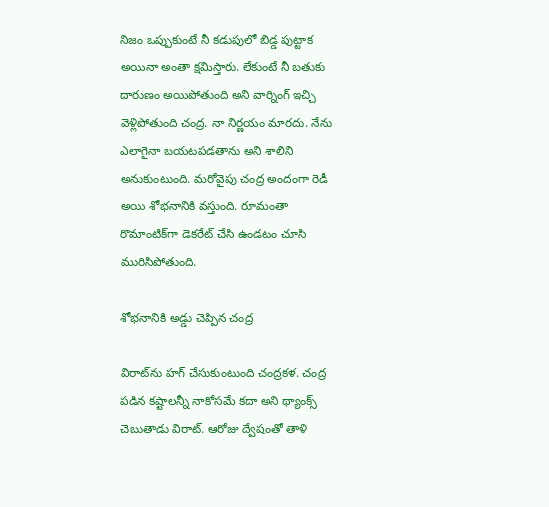నిజం ఒప్పుకుంటే నీ కడుపులో బిడ్డ పుట్టాక అయినా అంతా క్షమిస్తారు. లేకుంటే నీ బతుకు దారుణం అయిపోతుంది అని వార్నింగ్ ఇచ్చి వెళ్లిపోతుంది చంద్ర. నా నిర్ణయం మారదు. నేను ఎలాగైనా బయటపడతాను అని శాలిని అనుకుంటుంది. మరోవైపు చంద్ర అందంగా రెడీ అయి శోభనానికి వస్తుంది. రూమంతా రొమాంటిక్‌గా డెకరేట్ చేసి ఉండటం చూసి మురిసిపోతుంది.

శోభనానికి అడ్డు చెప్పిన చంద్ర

విరాట్‌ను హగ్ చేసుకుంటుంది చంద్రకళ. చంద్ర పడిన కష్టాలన్నీ నాకోసమే కదా అని థ్యాంక్స్ చెబుతాడు విరాట్. ఆరోజు ద్వేషంతో తాళి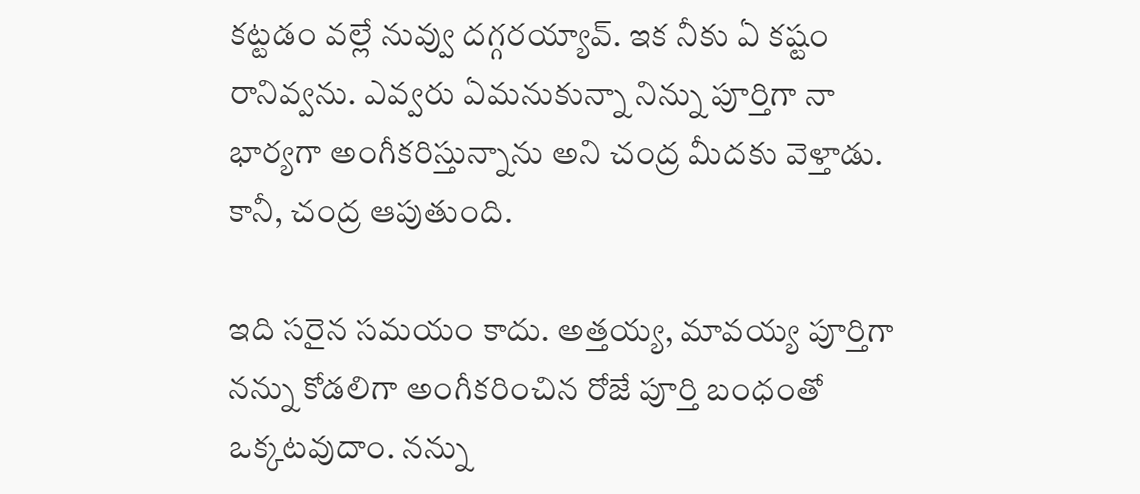కట్టడం వల్లే నువ్వు దగ్గరయ్యావ్. ఇక నీకు ఏ కష్టం రానివ్వను. ఎవ్వరు ఏమనుకున్నా నిన్ను పూర్తిగా నా భార్యగా అంగీకరిస్తున్నాను అని చంద్ర మీదకు వెళ్తాడు. కానీ, చంద్ర ఆపుతుంది.

ఇది సరైన సమయం కాదు. అత్తయ్య, మావయ్య పూర్తిగా నన్ను కోడలిగా అంగీకరించిన రోజే పూర్తి బంధంతో ఒక్కటవుదాం. నన్ను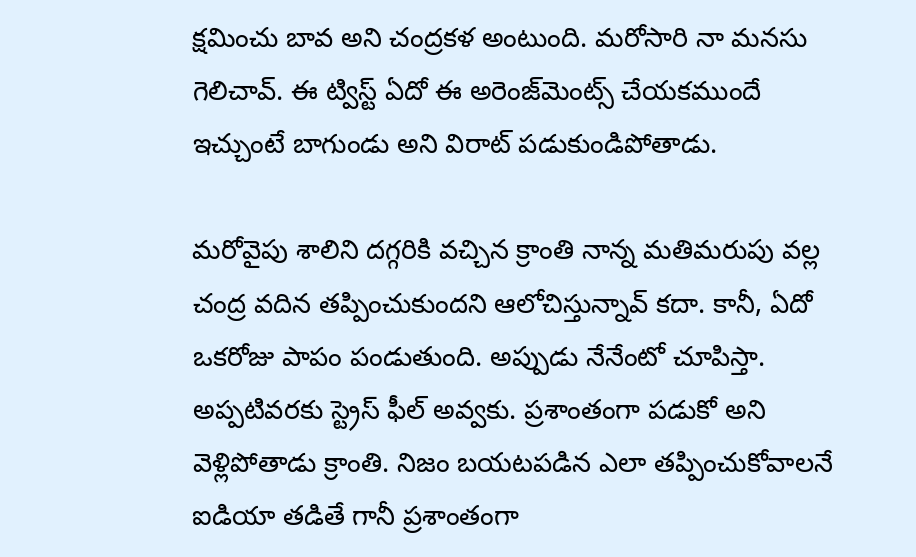క్షమించు బావ అని చంద్రకళ అంటుంది. మరోసారి నా మనసు గెలిచావ్. ఈ ట్విస్ట్ ఏదో ఈ అరెంజ్‌మెంట్స్ చేయకముందే ఇచ్చుంటే బాగుండు అని విరాట్ పడుకుండిపోతాడు.

మరోవైపు శాలిని దగ్గరికి వచ్చిన క్రాంతి నాన్న మతిమరుపు వల్ల చంద్ర వదిన తప్పించుకుందని ఆలోచిస్తున్నావ్ కదా. కానీ, ఏదో ఒకరోజు పాపం పండుతుంది. అప్పుడు నేనేంటో చూపిస్తా. అప్పటివరకు స్ట్రెస్ ఫీల్ అవ్వకు. ప్రశాంతంగా పడుకో అని వెళ్లిపోతాడు క్రాంతి. నిజం బయటపడిన ఎలా తప్పించుకోవాలనే ఐడియా తడితే గానీ ప్రశాంతంగా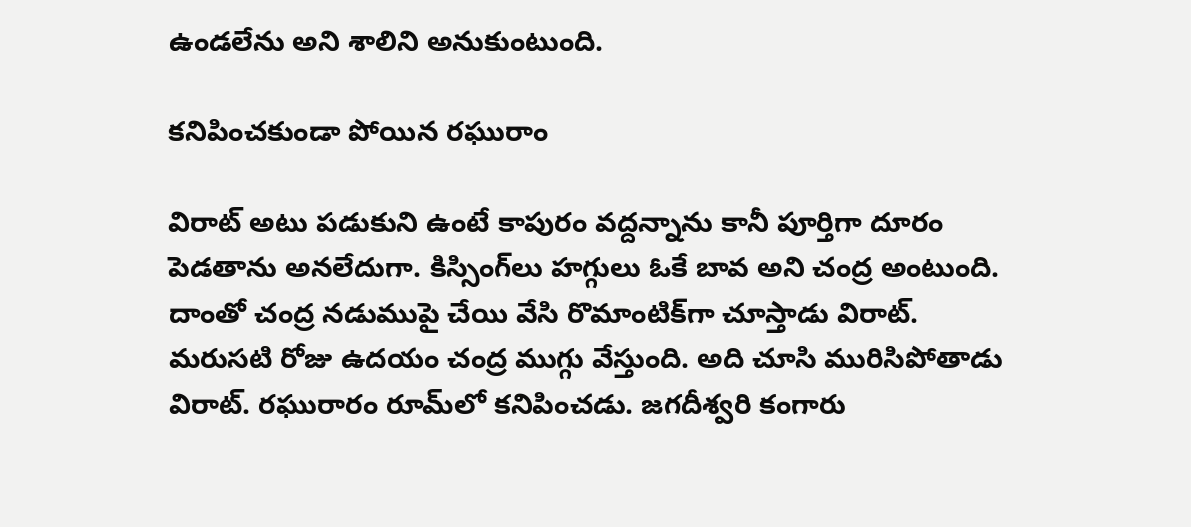ఉండలేను అని శాలిని అనుకుంటుంది.

కనిపించకుండా పోయిన రఘురాం

విరాట్ అటు పడుకుని ఉంటే కాపురం వద్దన్నాను కానీ పూర్తిగా దూరం పెడతాను అనలేదుగా. కిస్సింగ్‌లు హగ్గులు ఓకే బావ అని చంద్ర అంటుంది. దాంతో చంద్ర నడుముపై చేయి వేసి రొమాంటిక్‌గా చూస్తాడు విరాట్. మరుసటి రోజు ఉదయం చంద్ర ముగ్గు వేస్తుంది. అది చూసి మురిసిపోతాడు విరాట్. రఘురారం రూమ్‌లో కనిపించడు. జగదీశ్వరి కంగారు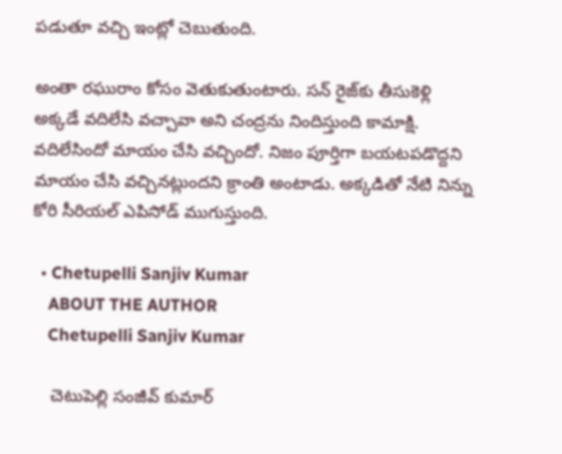పడుతూ వచ్చి ఇంట్లో చెబుతుంది.

అంతా రఘురాం కోసం వెతుకుతుంటారు. సన్ రైజ్‌కు తీసుకెళ్లి అక్కడే వదిలేసి వచ్చావా అని చంద్రను నిందిస్తుంది కామాక్షి. వదిలేసిందో మాయం చేసి వచ్చిందో. నిజం పూర్తిగా బయటపడొద్దని మాయం చేసి వచ్చినట్లుందని క్రాంతి అంటాడు. అక్కడితో నేటి నిన్ను కోరి సీరియల్ ఎపిసోడ్ ముగుస్తుంది.

  • Chetupelli Sanjiv Kumar
    ABOUT THE AUTHOR
    Chetupelli Sanjiv Kumar

    చెటుపెల్లి సంజీవ్ కుమార్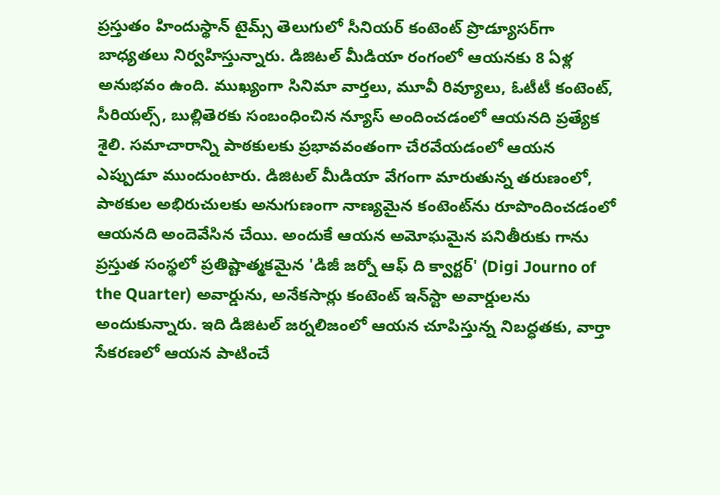ప్రస్తుతం హిందుస్థాన్ టైమ్స్ తెలుగులో సీనియర్ కంటెంట్ ప్రొడ్యూసర్‌గా బాధ్యతలు నిర్వహిస్తున్నారు. డిజిటల్ మీడియా రంగంలో ఆయనకు 8 ఏళ్ల అనుభవం ఉంది. ముఖ్యంగా సినిమా వార్తలు, మూవీ రివ్యూలు, ఓటీటీ కంటెంట్, సీరియల్స్, బుల్లితెరకు సంబంధించిన న్యూస్ అందించడంలో ఆయనది ప్రత్యేక శైలి. సమాచారాన్ని పాఠకులకు ప్రభావవంతంగా చేరవేయడంలో ఆయన ఎప్పుడూ ముందుంటారు. డిజిటల్ మీడియా వేగంగా మారుతున్న తరుణంలో, పాఠకుల అభిరుచులకు అనుగుణంగా నాణ్యమైన కంటెంట్‌ను రూపొందించడంలో ఆయనది అందెవేసిన చేయి. అందుకే ఆయన అమోఘమైన పనితీరుకు గాను ప్రస్తుత సంస్థలో ప్రతిష్టాత్మకమైన 'డిజీ జర్నో ఆఫ్ ది క్వార్టర్' (Digi Journo of the Quarter) అవార్డును, అనేకసార్లు కంటెంట్ ఇన్‌స్టా అవార్డులను అందుకున్నారు. ఇది డిజిటల్ జర్నలిజంలో ఆయన చూపిస్తున్న నిబద్ధతకు, వార్తా సేకరణలో ఆయన పాటించే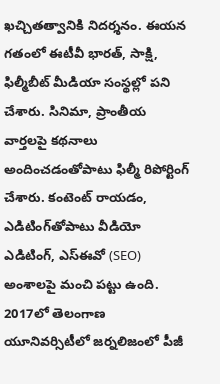ఖచ్చితత్వానికి నిదర్శనం. ఈయన గతంలో ఈటీవీ భారత్, సాక్షి, ఫిల్మీబీట్ మీడియా సంస్థల్లో పని చేశారు. సినిమా, ప్రాంతీయ వార్తలపై కథనాలు అందించడంతోపాటు ఫిల్మీ రిపోర్టింగ్ చేశారు. కంటెంట్ రాయడం, ఎడిటింగ్‌తోపాటు వీడియో ఎడిటింగ్, ఎస్‌ఈవో (SEO) అంశాలపై మంచి పట్టు ఉంది. 2017లో తెలంగాణ యూనివర్సిటీలో జర్నలిజంలో పీజీ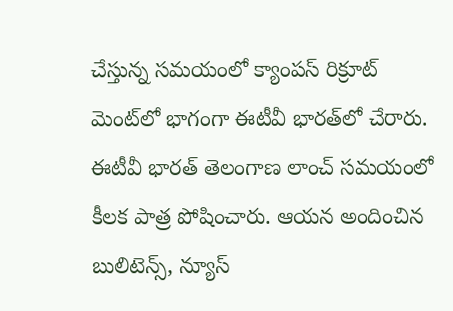చేస్తున్న సమయంలో క్యాంపస్ రిక్రూట్ మెంట్‌లో భాగంగా ఈటీవీ భారత్‌లో చేరారు. ఈటీవీ భారత్ తెలంగాణ లాంచ్ సమయంలో కీలక పాత్ర పోషించారు. ఆయన అందించిన బులిటెన్స్, న్యూస్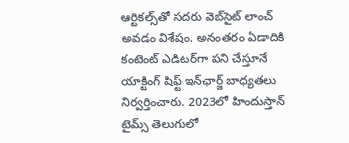ఆర్టికల్స్‌తో సదరు వెబ్‌సైట్ లాంచ్ అవడం విశేషం. అనంతరం ఏడాదికి కంటెంట్ ఎడిటర్‌గా పని చేస్తూనే యాక్టింగ్ షిఫ్ట్ ఇన్‌ఛార్జ్ బాధ్యతలు నిర్వర్తించారు. 2023లో హిందుస్తాన్ టైమ్స్ తెలుగులో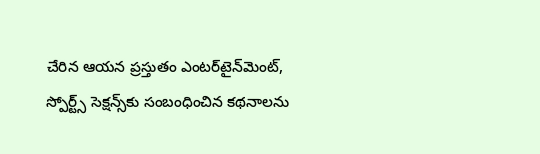చేరిన ఆయన ప్రస్తుతం ఎంటర్‌టైన్‌మెంట్, స్పోర్ట్స్ సెక్షన్స్‌కు సంబంధించిన కథనాలను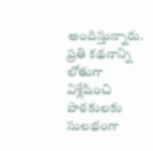అందిస్తున్నారు. ప్రతి కథనాన్ని లోతుగా విశ్లేషించి పాఠకులకు సులభంగా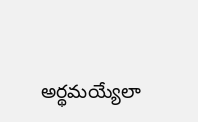అర్థమయ్యేలా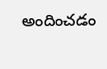అందించడం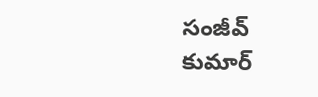సంజీవ్ కుమార్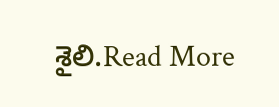శైలి.Read More